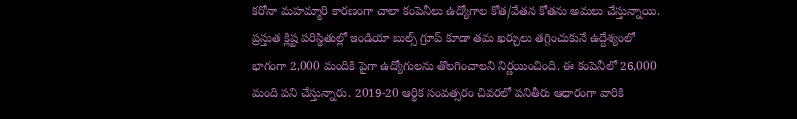కరోనా మహమ్మారి కారణంగా చాలా కంపెనీలు ఉద్యోగాల కోత/వేతన కోతను అమలు చేస్తున్నాయి. ప్రస్తుత క్లిష్ట పరిస్థితుల్లో ఇండియా బుల్స్ గ్రూప్ కూడా తమ ఖర్చులు తగ్గించుకునే ఉద్దేశ్యంలో భాగంగా 2,000 మందికి పైగా ఉద్యోగులను తొలగించాలని నిర్ణయించింది. ఈ కంపెనీలో 26,000 మంది పని చేస్తున్నారు. 2019-20 ఆర్థిక సంవత్సరం చివరలో పనితీరు ఆధారంగా వారికి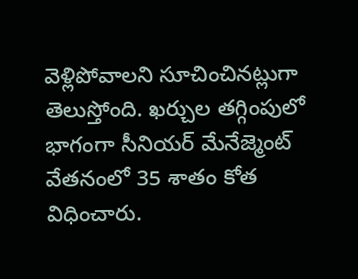వెళ్లిపోవాలని సూచించినట్లుగా తెలుస్తోంది. ఖర్చుల తగ్గింపులో భాగంగా సీనియర్ మేనేజ్మెంట్ వేతనంలో 35 శాతం కోత విధించారు.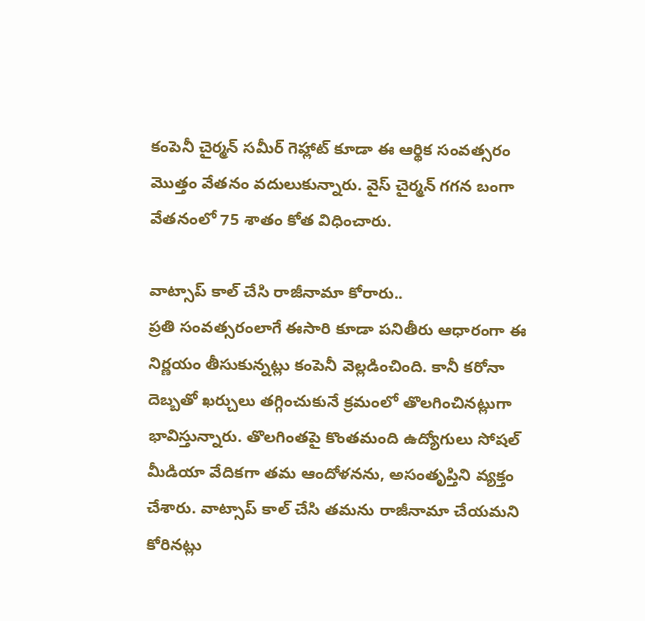కంపెనీ చైర్మన్ సమీర్ గెహ్లాట్ కూడా ఈ ఆర్థిక సంవత్సరం మొత్తం వేతనం వదులుకున్నారు. వైస్ చైర్మన్ గగన బంగా వేతనంలో 75 శాతం కోత విధించారు.

వాట్సాప్ కాల్ చేసి రాజీనామా కోరారు..
ప్రతి సంవత్సరంలాగే ఈసారి కూడా పనితీరు ఆధారంగా ఈ నిర్ణయం తీసుకున్నట్లు కంపెనీ వెల్లడించింది. కానీ కరోనా దెబ్బతో ఖర్చులు తగ్గించుకునే క్రమంలో తొలగించినట్లుగా భావిస్తున్నారు. తొలగింతపై కొంతమంది ఉద్యోగులు సోషల్ మీడియా వేదికగా తమ ఆందోళనను, అసంతృప్తిని వ్యక్తం చేశారు. వాట్సాప్ కాల్ చేసి తమను రాజీనామా చేయమని కోరినట్లు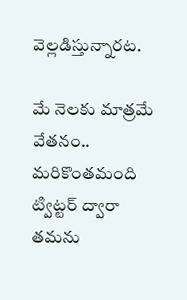వెల్లడిస్తున్నారట.

మే నెలకు మాత్రమే వేతనం..
మరికొంతమంది ట్విట్టర్ ద్వారా తమను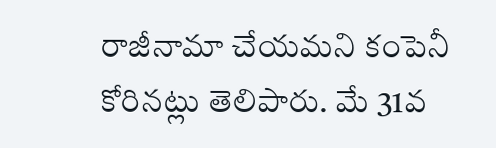రాజీనామా చేయమని కంపెనీ కోరినట్లు తెలిపారు. మే 31వ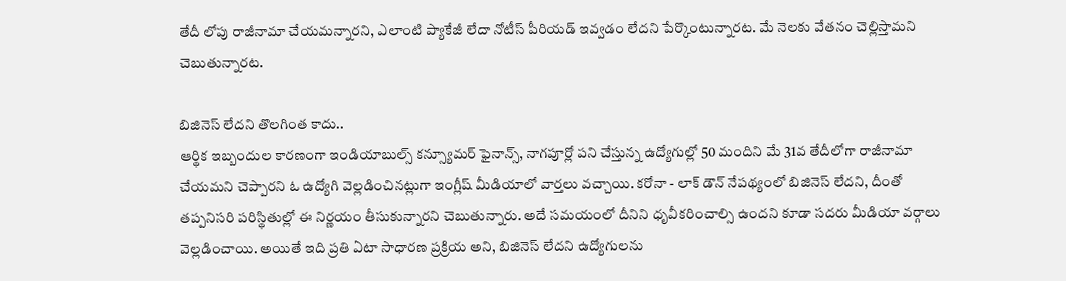తేదీ లోపు రాజీనామా చేయమన్నారని, ఎలాంటి ప్యాకేజీ లేదా నోటీస్ పీరియడ్ ఇవ్వడం లేదని పేర్కొంటున్నారట. మే నెలకు వేతనం చెల్లిస్తామని చెబుతున్నారట.

బిజినెస్ లేదని తొలగింత కాదు..
ఆర్థిక ఇబ్బందుల కారణంగా ఇండియాబుల్స్ కన్స్యూమర్ ఫైనాన్స్, నాగపూర్లో పని చేస్తున్న ఉద్యోగుల్లో 50 మందిని మే 31వ తేదీలోగా రాజీనామా చేయమని చెప్పారని ఓ ఉద్యోగి వెల్లడించినట్లుగా ఇంగ్లీష్ మీడియాలో వార్తలు వచ్చాయి. కరోనా - లాక్ డౌన్ నేపథ్యంలో బిజినెస్ లేదని, దీంతో తప్పనిసరి పరిస్థితుల్లో ఈ నిర్ణయం తీసుకున్నారని చెబుతున్నారు. అదే సమయంలో దీనిని ధృవీకరించాల్సి ఉందని కూడా సదరు మీడియా వర్గాలు వెల్లడించాయి. అయితే ఇది ప్రతి ఏటా సాధారణ ప్రక్రియ అని, బిజినెస్ లేదని ఉద్యోగులను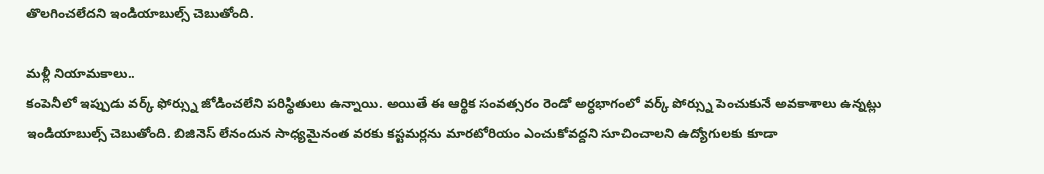తొలగించలేదని ఇండియాబుల్స్ చెబుతోంది.

మళ్లీ నియామకాలు..
కంపెనీలో ఇప్పుడు వర్క్ ఫోర్స్ను జోడించలేని పరిస్థితులు ఉన్నాయి. అయితే ఈ ఆర్థిక సంవత్సరం రెండో అర్ధభాగంలో వర్క్ పోర్స్ను పెంచుకునే అవకాశాలు ఉన్నట్లు ఇండియాబుల్స్ చెబుతోంది. బిజినెస్ లేనందున సాధ్యమైనంత వరకు కస్టమర్లను మారటోరియం ఎంచుకోవద్దని సూచించాలని ఉద్యోగులకు కూడా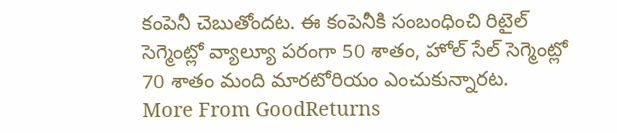కంపెనీ చెబుతోందట. ఈ కంపెనీకి సంబంధించి రిటైల్ సెగ్మెంట్లో వ్యాల్యూ పరంగా 50 శాతం, హోల్ సేల్ సెగ్మెంట్లో 70 శాతం మంది మారటోరియం ఎంచుకున్నారట.
More From GoodReturns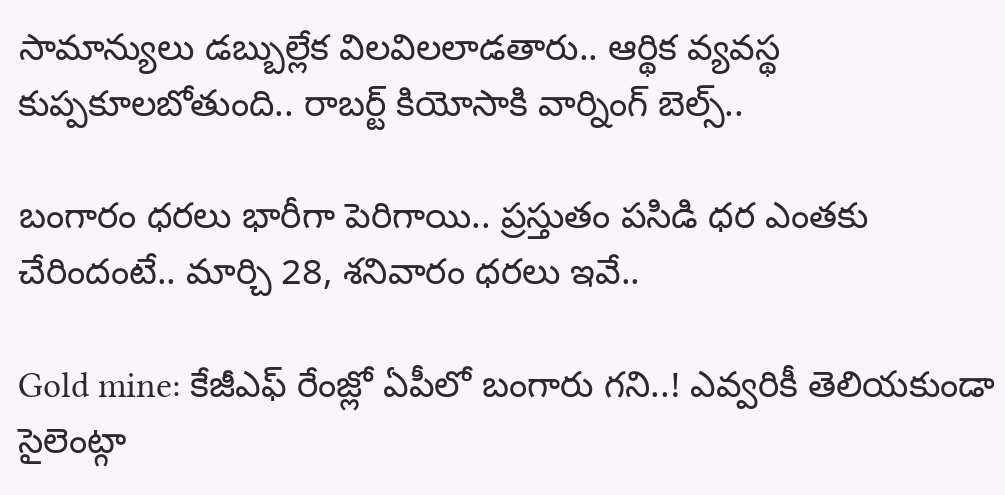సామాన్యులు డబ్బుల్లేక విలవిలలాడతారు.. ఆర్థిక వ్యవస్థ కుప్పకూలబోతుంది.. రాబర్ట్ కియోసాకి వార్నింగ్ బెల్స్..

బంగారం ధరలు భారీగా పెరిగాయి.. ప్రస్తుతం పసిడి ధర ఎంతకు చేరిందంటే.. మార్చి 28, శనివారం ధరలు ఇవే..

Gold mine: కేజీఎఫ్ రేంజ్లో ఏపీలో బంగారు గని..! ఎవ్వరికీ తెలియకుండా సైలెంట్గా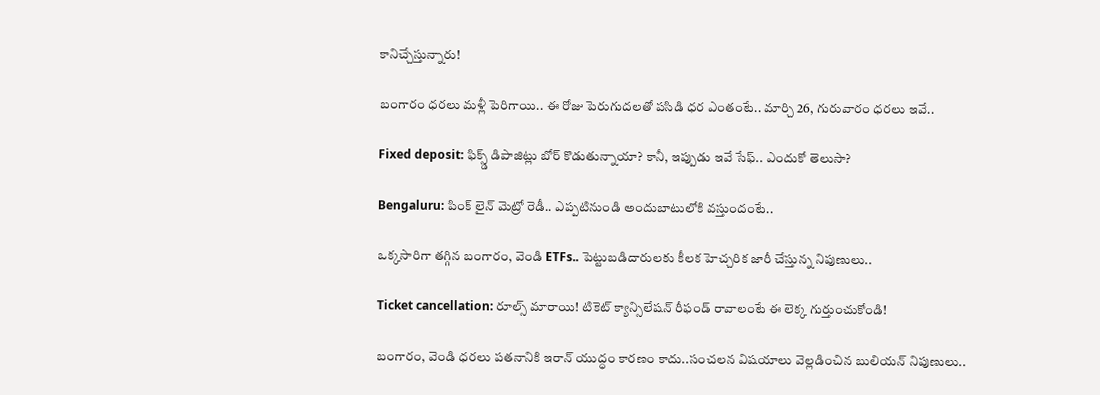కానిచ్చేస్తున్నారు!

బంగారం ధరలు మళ్లీ పెరిగాయి.. ఈ రోజు పెరుగుదలతో పసిడి ధర ఎంతంటే.. మార్చి 26, గురువారం ధరలు ఇవే..

Fixed deposit: ఫిక్స్డ్ డిపాజిట్లు బోర్ కొడుతున్నాయా? కానీ, ఇప్పుడు ఇవే సేఫ్.. ఎందుకో తెలుసా?

Bengaluru: పింక్ లైన్ మెట్రో రెడీ.. ఎప్పటినుండి అందుబాటులోకి వస్తుందంటే..

ఒక్కసారిగా తగ్గిన బంగారం, వెండి ETFs.. పెట్టుబడిదారులకు కీలక హెచ్చరిక జారీ చేస్తున్న నిపుణులు..

Ticket cancellation: రూల్స్ మారాయి! టికెట్ క్యాన్సిలేషన్ రీఫండ్ రావాలంటే ఈ లెక్క గుర్తుంచుకోండి!

బంగారం, వెండి ధరలు పతనానికి ఇరాన్ యుద్ధం కారణం కాదు..సంచలన విషయాలు వెల్లడించిన బులియన్ నిపుణులు..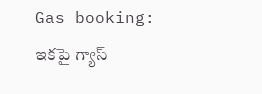Gas booking: ఇకపై గ్యాస్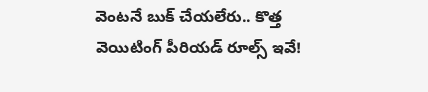వెంటనే బుక్ చేయలేరు.. కొత్త వెయిటింగ్ పీరియడ్ రూల్స్ ఇవే!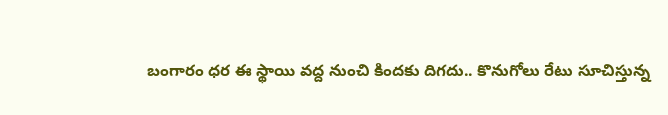బంగారం ధర ఈ స్థాయి వద్ద నుంచి కిందకు దిగదు.. కొనుగోలు రేటు సూచిస్తున్న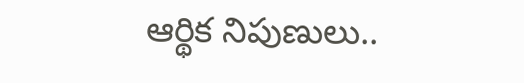ఆర్థిక నిపుణులు..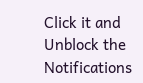Click it and Unblock the Notifications